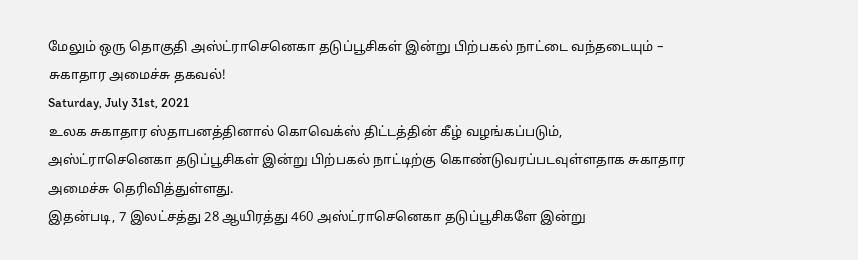மேலும் ஒரு தொகுதி அஸ்ட்ராசெனெகா தடுப்பூசிகள் இன்று பிற்பகல் நாட்டை வந்தடையும் – சுகாதார அமைச்சு தகவல்!
Saturday, July 31st, 2021
உலக சுகாதார ஸ்தாபனத்தினால் கொவெக்ஸ் திட்டத்தின் கீழ் வழங்கப்படும், அஸ்ட்ராசெனெகா தடுப்பூசிகள் இன்று பிற்பகல் நாட்டிற்கு கொண்டுவரப்படவுள்ளதாக சுகாதார அமைச்சு தெரிவித்துள்ளது.
இதன்படி, 7 இலட்சத்து 28 ஆயிரத்து 460 அஸ்ட்ராசெனெகா தடுப்பூசிகளே இன்று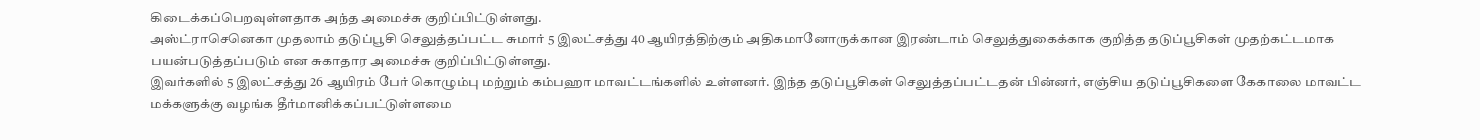கிடைக்கப்பெறவுள்ளதாக அந்த அமைச்சு குறிப்பிட்டுள்ளது.
அஸ்ட்ராசெனெகா முதலாம் தடுப்பூசி செலுத்தப்பட்ட சுமார் 5 இலட்சத்து 40 ஆயிரத்திற்கும் அதிகமானோருக்கான இரண்டாம் செலுத்துகைக்காக குறித்த தடுப்பூசிகள் முதற்கட்டமாக பயன்படுத்தப்படும் என சுகாதார அமைச்சு குறிப்பிட்டுள்ளது.
இவர்களில் 5 இலட்சத்து 26 ஆயிரம் பேர் கொழும்பு மற்றும் கம்பஹா மாவட்டங்களில் உள்ளனர். இந்த தடுப்பூசிகள் செலுத்தப்பட்டதன் பின்னர், எஞ்சிய தடுப்பூசிகளை கேகாலை மாவட்ட மக்களுக்கு வழங்க தீர்மானிக்கப்பட்டுள்ளமை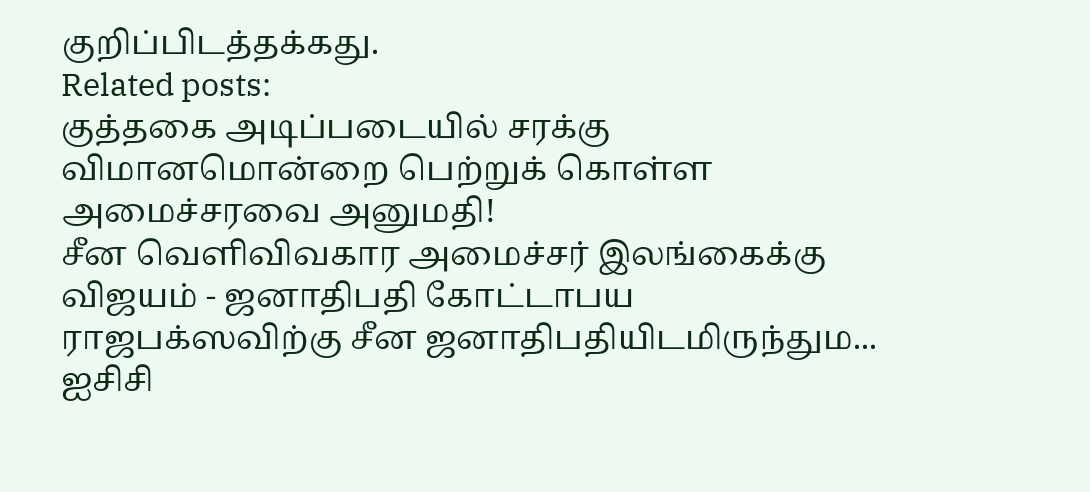குறிப்பிடத்தக்கது.
Related posts:
குத்தகை அடிப்படையில் சரக்கு விமானமொன்றை பெற்றுக் கொள்ள அமைச்சரவை அனுமதி!
சீன வெளிவிவகார அமைச்சர் இலங்கைக்கு விஜயம் - ஜனாதிபதி கோட்டாபய ராஜபக்ஸவிற்கு சீன ஜனாதிபதியிடமிருந்தும...
ஐசிசி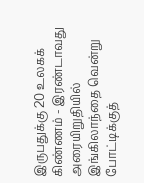இருபதுக்கு 20 உலகக் கிண்ணம் - இரண்டாவது அரையிறுதியில் இங்கிலாந்தை வென்று போட்டிக்குத்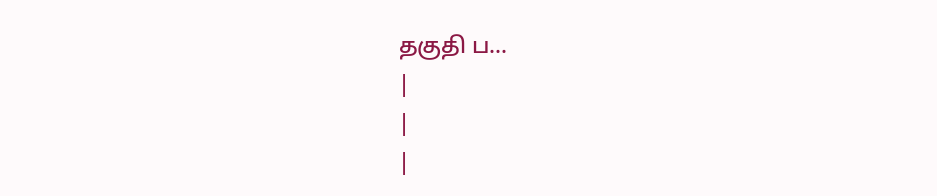தகுதி ப...
|
|
|